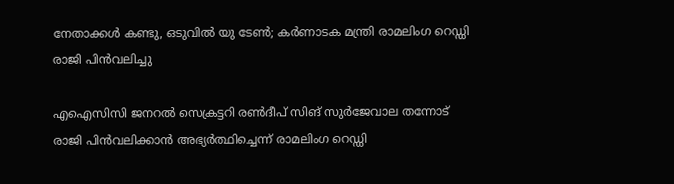നേതാക്കള്‍ കണ്ടു, ഒടുവില്‍ യു ടേണ്‍; കര്‍ണാടക മന്ത്രി രാമലിംഗ റെഡ്ഡി രാജി പിന്‍വലിച്ചു

എഐസിസി ജനറല്‍ സെക്രട്ടറി രണ്‍ദീപ് സിങ് സുര്‍ജേവാല തന്നോട് രാജി പിന്‍വലിക്കാന്‍ അഭ്യര്‍ത്ഥിച്ചെന്ന് രാമലിംഗ റെഡ്ഡി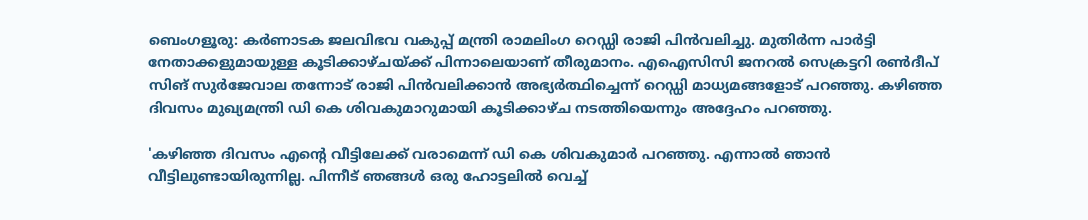ബെംഗളൂരു: കര്‍ണാടക ജലവിഭവ വകുപ്പ് മന്ത്രി രാമലിംഗ റെഡ്ഡി രാജി പിന്‍വലിച്ചു. മുതിര്‍ന്ന പാര്‍ട്ടി നേതാക്കളുമായുള്ള കൂടിക്കാഴ്ചയ്ക്ക് പിന്നാലെയാണ് തീരുമാനം. എഐസിസി ജനറല്‍ സെക്രട്ടറി രണ്‍ദീപ് സിങ് സുര്‍ജേവാല തന്നോട് രാജി പിന്‍വലിക്കാന്‍ അഭ്യര്‍ത്ഥിച്ചെന്ന് റെഡ്ഡി മാധ്യമങ്ങളോട് പറഞ്ഞു. കഴിഞ്ഞ ദിവസം മുഖ്യമന്ത്രി ഡി കെ ശിവകുമാറുമായി കൂടിക്കാഴ്ച നടത്തിയെന്നും അദ്ദേഹം പറഞ്ഞു.

'കഴിഞ്ഞ ദിവസം എന്റെ വീട്ടിലേക്ക് വരാമെന്ന് ഡി കെ ശിവകുമാര്‍ പറഞ്ഞു. എന്നാല്‍ ഞാന്‍ വീട്ടിലുണ്ടായിരുന്നില്ല. പിന്നീട് ഞങ്ങള്‍ ഒരു ഹോട്ടലില്‍ വെച്ച്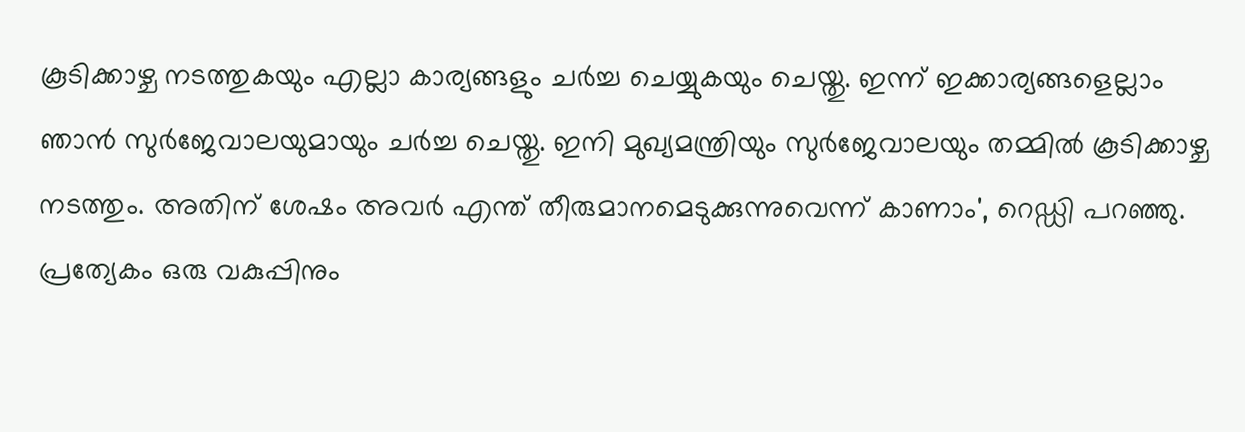കൂടിക്കാഴ്ച നടത്തുകയും എല്ലാ കാര്യങ്ങളും ചര്‍ച്ച ചെയ്യുകയും ചെയ്തു. ഇന്ന് ഇക്കാര്യങ്ങളെല്ലാം ഞാന്‍ സുര്‍ജേവാലയുമായും ചര്‍ച്ച ചെയ്തു. ഇനി മുഖ്യമന്ത്രിയും സുര്‍ജേവാലയും തമ്മില്‍ കൂടിക്കാഴ്ച നടത്തും. അതിന് ശേഷം അവര്‍ എന്ത് തീരുമാനമെടുക്കുന്നുവെന്ന് കാണാം', റെഡ്ഡി പറഞ്ഞു. പ്രത്യേകം ഒരു വകുപ്പിനും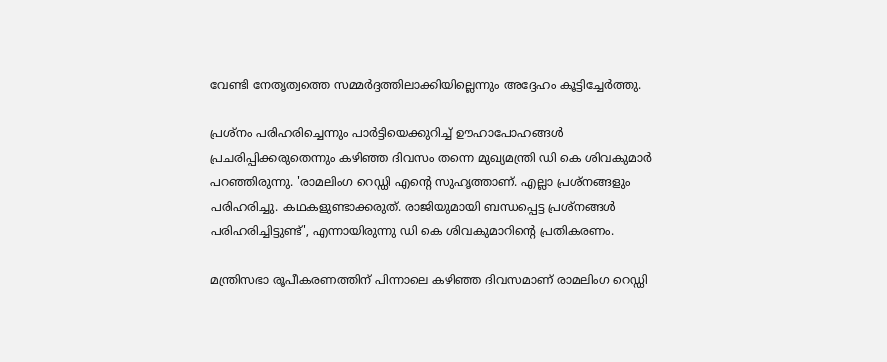വേണ്ടി നേതൃത്വത്തെ സമ്മര്‍ദ്ദത്തിലാക്കിയില്ലെന്നും അദ്ദേഹം കൂട്ടിച്ചേര്‍ത്തു.

പ്രശ്‌നം പരിഹരിച്ചെന്നും പാര്‍ട്ടിയെക്കുറിച്ച് ഊഹാപോഹങ്ങള്‍ പ്രചരിപ്പിക്കരുതെന്നും കഴിഞ്ഞ ദിവസം തന്നെ മുഖ്യമന്ത്രി ഡി കെ ശിവകുമാര്‍ പറഞ്ഞിരുന്നു. 'രാമലിംഗ റെഡ്ഡി എന്റെ സുഹൃത്താണ്. എല്ലാ പ്രശ്‌നങ്ങളും പരിഹരിച്ചു. കഥകളുണ്ടാക്കരുത്. രാജിയുമായി ബന്ധപ്പെട്ട പ്രശ്‌നങ്ങള്‍ പരിഹരിച്ചിട്ടുണ്ട്', എന്നായിരുന്നു ഡി കെ ശിവകുമാറിന്റെ പ്രതികരണം.

മന്ത്രിസഭാ രൂപീകരണത്തിന് പിന്നാലെ കഴിഞ്ഞ ദിവസമാണ് രാമലിംഗ റെഡ്ഡി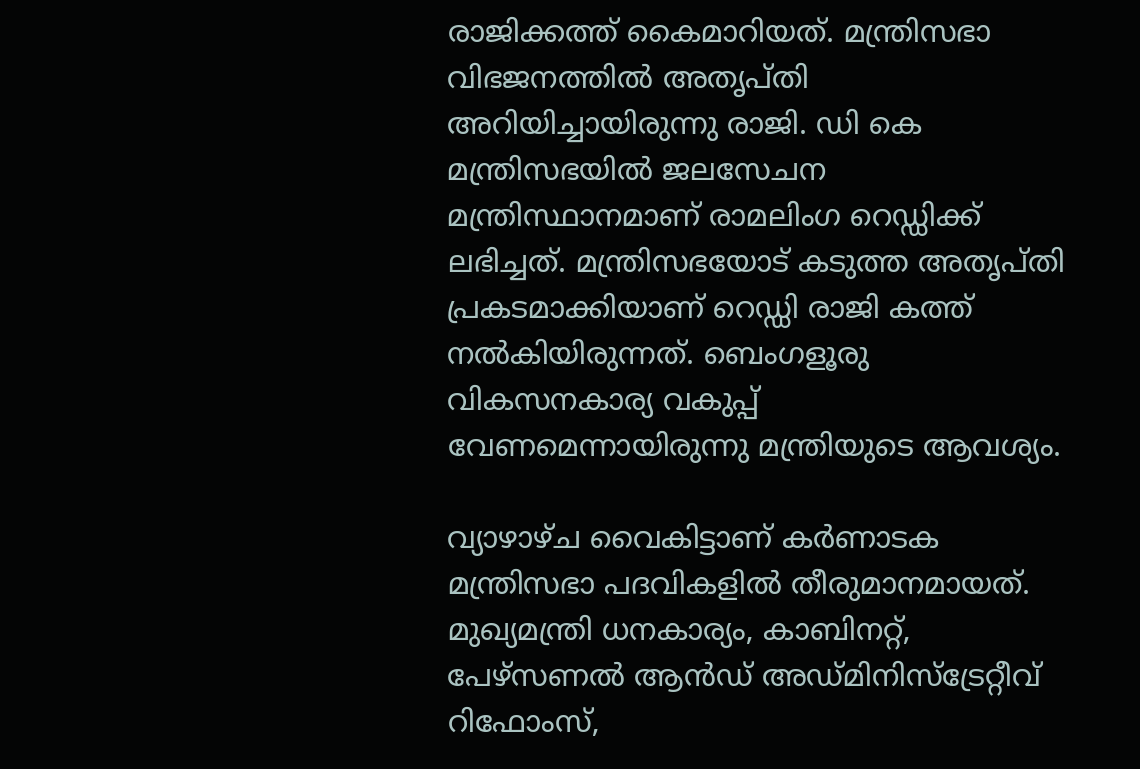രാജിക്കത്ത് കൈമാറിയത്. മന്ത്രിസഭാ വിഭജനത്തില്‍ അതൃപ്തി അറിയിച്ചായിരുന്നു രാജി. ഡി കെ മന്ത്രിസഭയില്‍ ജലസേചന മന്ത്രിസ്ഥാനമാണ് രാമലിംഗ റെഡ്ഡിക്ക് ലഭിച്ചത്. മന്ത്രിസഭയോട് കടുത്ത അതൃപ്തി പ്രകടമാക്കിയാണ് റെഡ്ഡി രാജി കത്ത് നല്‍കിയിരുന്നത്. ബെംഗളൂരു വികസനകാര്യ വകുപ്പ് വേണമെന്നായിരുന്നു മന്ത്രിയുടെ ആവശ്യം.

വ്യാഴാഴ്ച വൈകിട്ടാണ് കര്‍ണാടക മന്ത്രിസഭാ പദവികളില്‍ തീരുമാനമായത്. മുഖ്യമന്ത്രി ധനകാര്യം, കാബിനറ്റ്, പേഴ്സണല്‍ ആൻഡ് അഡ്മിനിസ്‌ട്രേറ്റീവ് റിഫോംസ്,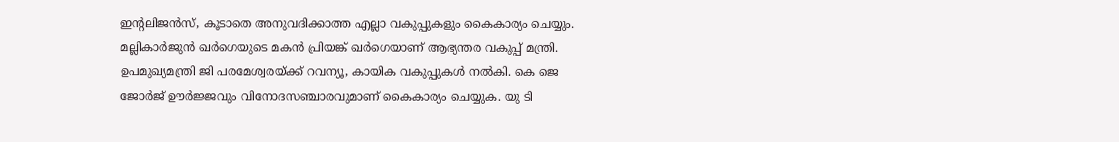ഇന്റലിജന്‍സ്, കൂടാതെ അനുവദിക്കാത്ത എല്ലാ വകുപ്പുകളും കൈകാര്യം ചെയ്യും. മല്ലികാര്‍ജുന്‍ ഖര്‍ഗെയുടെ മകന്‍ പ്രിയങ്ക് ഖര്‍ഗെയാണ് ആഭ്യന്തര വകുപ്പ് മന്ത്രി. ഉപമുഖ്യമന്ത്രി ജി പരമേശ്വരയ്ക്ക് റവന്യൂ, കായിക വകുപ്പുകള്‍ നല്‍കി. കെ ജെ ജോര്‍ജ് ഊര്‍ജ്ജവും വിനോദസഞ്ചാരവുമാണ് കൈകാര്യം ചെയ്യുക. യു ടി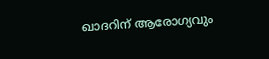ഖാദറിന് ആരോഗ്യവും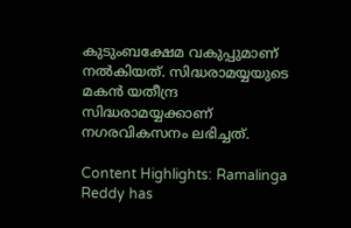കുടുംബക്ഷേമ വകുപ്പുമാണ് നല്‍കിയത്. സിദ്ധരാമയ്യയുടെ മകന്‍ യതീന്ദ്ര സിദ്ധരാമയ്യക്കാണ് നഗരവികസനം ലഭിച്ചത്.

Content Highlights: Ramalinga Reddy has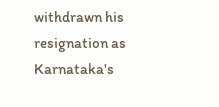withdrawn his resignation as Karnataka's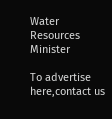Water Resources Minister

To advertise here,contact us